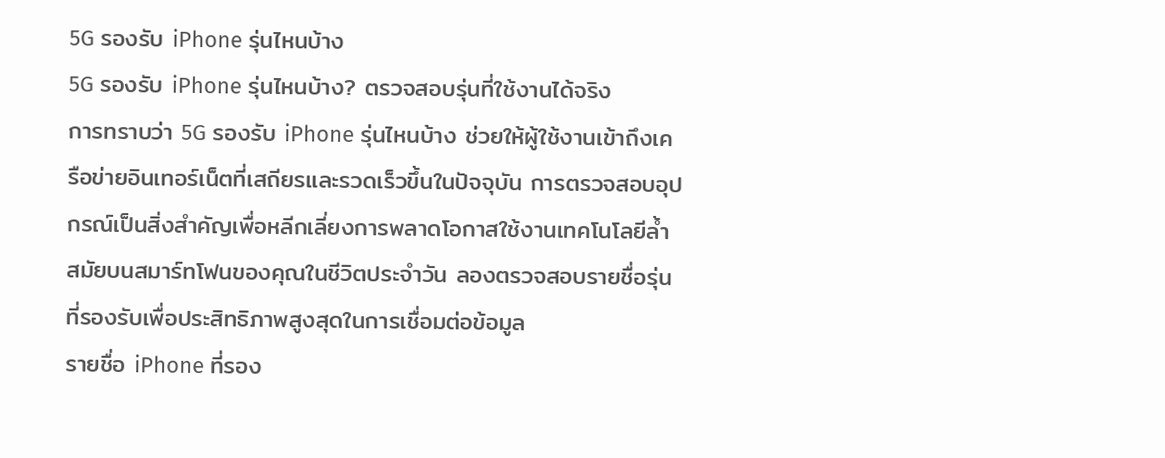5G รองรับ iPhone รุ่นไหนบ้าง
5G รองรับ iPhone รุ่นไหนบ้าง? ตรวจสอบรุ่นที่ใช้งานได้จริง
การทราบว่า 5G รองรับ iPhone รุ่นไหนบ้าง ช่วยให้ผู้ใช้งานเข้าถึงเครือข่ายอินเทอร์เน็ตที่เสถียรและรวดเร็วขึ้นในปัจจุบัน การตรวจสอบอุปกรณ์เป็นสิ่งสำคัญเพื่อหลีกเลี่ยงการพลาดโอกาสใช้งานเทคโนโลยีล้ำสมัยบนสมาร์ทโฟนของคุณในชีวิตประจำวัน ลองตรวจสอบรายชื่อรุ่นที่รองรับเพื่อประสิทธิภาพสูงสุดในการเชื่อมต่อข้อมูล
รายชื่อ iPhone ที่รอง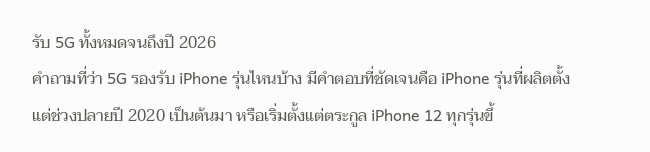รับ 5G ทั้งหมดจนถึงปี 2026
คำถามที่ว่า 5G รองรับ iPhone รุ่นไหนบ้าง มีคำตอบที่ชัดเจนคือ iPhone รุ่นที่ผลิตตั้งแต่ช่วงปลายปี 2020 เป็นต้นมา หรือเริ่มตั้งแต่ตระกูล iPhone 12 ทุกรุ่นขึ้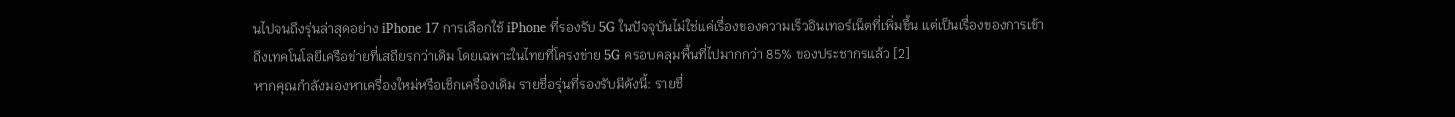นไปจนถึงรุ่นล่าสุดอย่าง iPhone 17 การเลือกใช้ iPhone ที่รองรับ 5G ในปัจจุบันไม่ใช่แค่เรื่องของความเร็วอินเทอร์เน็ตที่เพิ่มขึ้น แต่เป็นเรื่องของการเข้าถึงเทคโนโลยีเครือข่ายที่เสถียรกว่าเดิม โดยเฉพาะในไทยที่โครงข่าย 5G ครอบคลุมพื้นที่ไปมากกว่า 85% ของประชากรแล้ว [2]
หากคุณกำลังมองหาเครื่องใหม่หรือเช็กเครื่องเดิม รายชื่อรุ่นที่รองรับมีดังนี้: รายชื่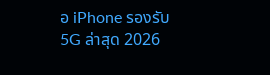อ iPhone รองรับ 5G ล่าสุด 2026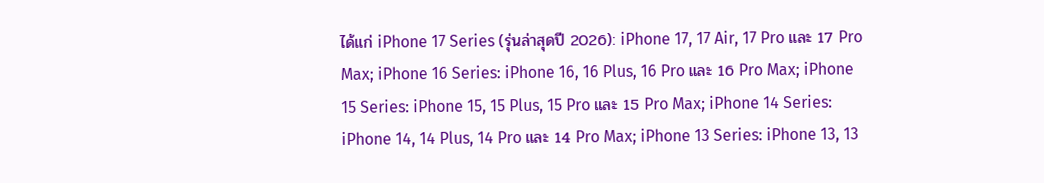ได้แก่ iPhone 17 Series (รุ่นล่าสุดปี 2026): iPhone 17, 17 Air, 17 Pro และ 17 Pro Max; iPhone 16 Series: iPhone 16, 16 Plus, 16 Pro และ 16 Pro Max; iPhone 15 Series: iPhone 15, 15 Plus, 15 Pro และ 15 Pro Max; iPhone 14 Series: iPhone 14, 14 Plus, 14 Pro และ 14 Pro Max; iPhone 13 Series: iPhone 13, 13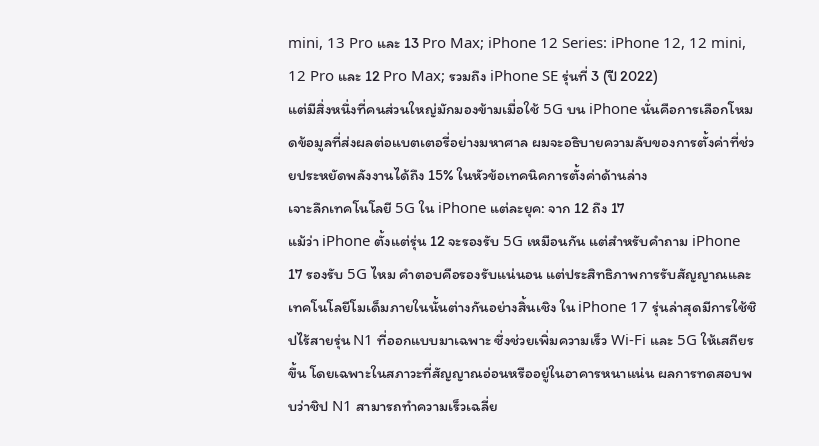mini, 13 Pro และ 13 Pro Max; iPhone 12 Series: iPhone 12, 12 mini, 12 Pro และ 12 Pro Max; รวมถึง iPhone SE รุ่นที่ 3 (ปี 2022)
แต่มีสิ่งหนึ่งที่คนส่วนใหญ่มักมองข้ามเมื่อใช้ 5G บน iPhone นั่นคือการเลือกโหมดข้อมูลที่ส่งผลต่อแบตเตอรี่อย่างมหาศาล ผมจะอธิบายความลับของการตั้งค่าที่ช่วยประหยัดพลังงานได้ถึง 15% ในหัวข้อเทคนิคการตั้งค่าด้านล่าง
เจาะลึกเทคโนโลยี 5G ใน iPhone แต่ละยุค: จาก 12 ถึง 17
แม้ว่า iPhone ตั้งแต่รุ่น 12 จะรองรับ 5G เหมือนกัน แต่สำหรับคำถาม iPhone 17 รองรับ 5G ไหม คำตอบคือรองรับแน่นอน แต่ประสิทธิภาพการรับสัญญาณและเทคโนโลยีโมเด็มภายในนั้นต่างกันอย่างสิ้นเชิง ใน iPhone 17 รุ่นล่าสุดมีการใช้ชิปไร้สายรุ่น N1 ที่ออกแบบมาเฉพาะ ซึ่งช่วยเพิ่มความเร็ว Wi-Fi และ 5G ให้เสถียรขึ้น โดยเฉพาะในสภาวะที่สัญญาณอ่อนหรืออยู่ในอาคารหนาแน่น ผลการทดสอบพบว่าชิป N1 สามารถทำความเร็วเฉลี่ย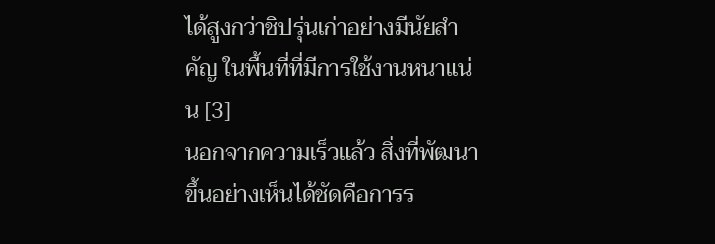ได้สูงกว่าชิปรุ่นเก่าอย่างมีนัยสำคัญ ในพื้นที่ที่มีการใช้งานหนาแน่น [3]
นอกจากความเร็วแล้ว สิ่งที่พัฒนาขึ้นอย่างเห็นได้ชัดคือการร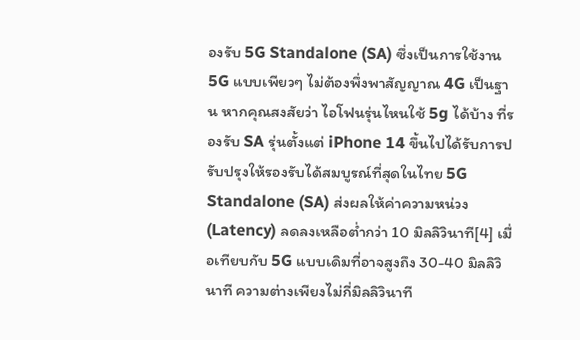องรับ 5G Standalone (SA) ซึ่งเป็นการใช้งาน 5G แบบเพียวๆ ไม่ต้องพึ่งพาสัญญาณ 4G เป็นฐาน หากคุณสงสัยว่า ไอโฟนรุ่นไหนใช้ 5g ได้บ้าง ที่รองรับ SA รุ่นตั้งแต่ iPhone 14 ขึ้นไปได้รับการปรับปรุงให้รองรับได้สมบูรณ์ที่สุดในไทย 5G Standalone (SA) ส่งผลให้ค่าความหน่วง (Latency) ลดลงเหลือต่ำกว่า 10 มิลลิวินาที[4] เมื่อเทียบกับ 5G แบบเดิมที่อาจสูงถึง 30-40 มิลลิวินาที ความต่างเพียงไม่กี่มิลลิวินาที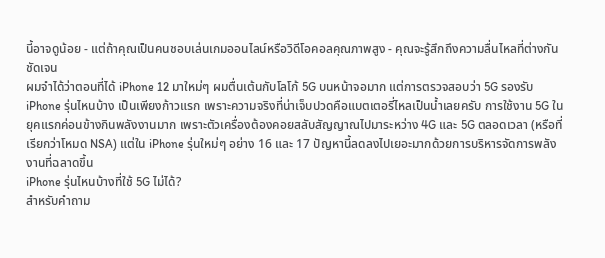นี้อาจดูน้อย - แต่ถ้าคุณเป็นคนชอบเล่นเกมออนไลน์หรือวิดีโอคอลคุณภาพสูง - คุณจะรู้สึกถึงความลื่นไหลที่ต่างกันชัดเจน
ผมจำได้ว่าตอนที่ได้ iPhone 12 มาใหม่ๆ ผมตื่นเต้นกับโลโก้ 5G บนหน้าจอมาก แต่การตรวจสอบว่า 5G รองรับ iPhone รุ่นไหนบ้าง เป็นเพียงก้าวแรก เพราะความจริงที่น่าเจ็บปวดคือแบตเตอรี่ไหลเป็นน้ำเลยครับ การใช้งาน 5G ในยุคแรกค่อนข้างกินพลังงานมาก เพราะตัวเครื่องต้องคอยสลับสัญญาณไปมาระหว่าง 4G และ 5G ตลอดเวลา (หรือที่เรียกว่าโหมด NSA) แต่ใน iPhone รุ่นใหม่ๆ อย่าง 16 และ 17 ปัญหานี้ลดลงไปเยอะมากด้วยการบริหารจัดการพลังงานที่ฉลาดขึ้น
iPhone รุ่นไหนบ้างที่ใช้ 5G ไม่ได้?
สำหรับคำถาม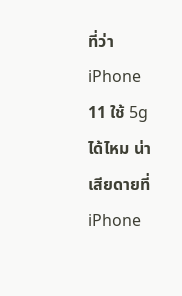ที่ว่า iPhone 11 ใช้ 5g ได้ไหม น่าเสียดายที่ iPhone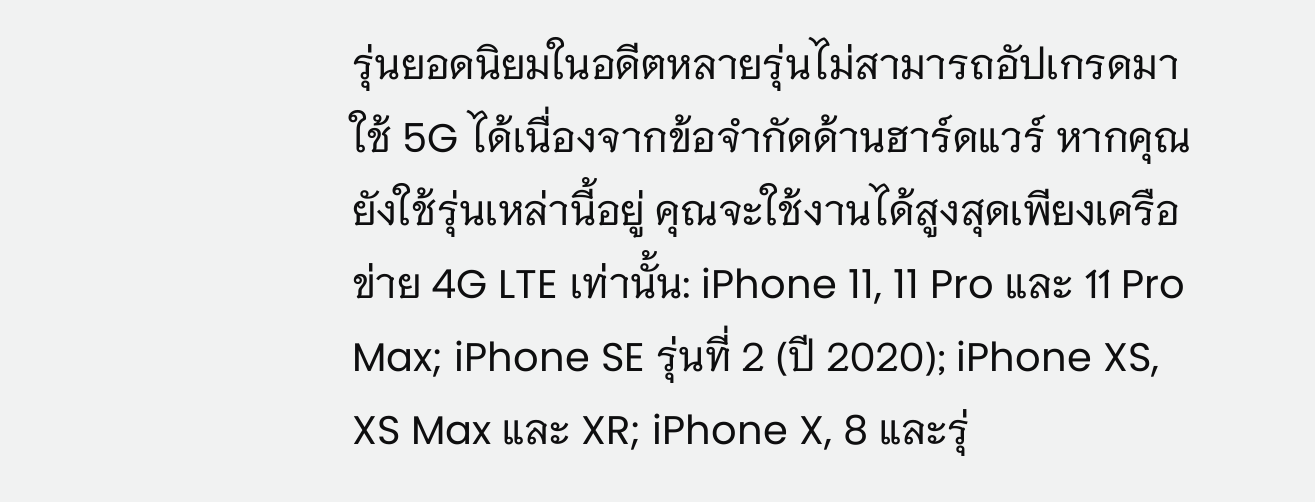รุ่นยอดนิยมในอดีตหลายรุ่นไม่สามารถอัปเกรดมาใช้ 5G ได้เนื่องจากข้อจำกัดด้านฮาร์ดแวร์ หากคุณยังใช้รุ่นเหล่านี้อยู่ คุณจะใช้งานได้สูงสุดเพียงเครือข่าย 4G LTE เท่านั้น: iPhone 11, 11 Pro และ 11 Pro Max; iPhone SE รุ่นที่ 2 (ปี 2020); iPhone XS, XS Max และ XR; iPhone X, 8 และรุ่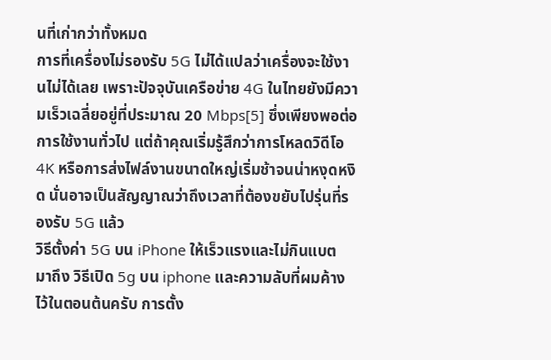นที่เก่ากว่าทั้งหมด
การที่เครื่องไม่รองรับ 5G ไม่ได้แปลว่าเครื่องจะใช้งานไม่ได้เลย เพราะปัจจุบันเครือข่าย 4G ในไทยยังมีความเร็วเฉลี่ยอยู่ที่ประมาณ 20 Mbps[5] ซึ่งเพียงพอต่อการใช้งานทั่วไป แต่ถ้าคุณเริ่มรู้สึกว่าการโหลดวิดีโอ 4K หรือการส่งไฟล์งานขนาดใหญ่เริ่มช้าจนน่าหงุดหงิด นั่นอาจเป็นสัญญาณว่าถึงเวลาที่ต้องขยับไปรุ่นที่รองรับ 5G แล้ว
วิธีตั้งค่า 5G บน iPhone ให้เร็วแรงและไม่กินแบต
มาถึง วิธีเปิด 5g บน iphone และความลับที่ผมค้างไว้ในตอนต้นครับ การตั้ง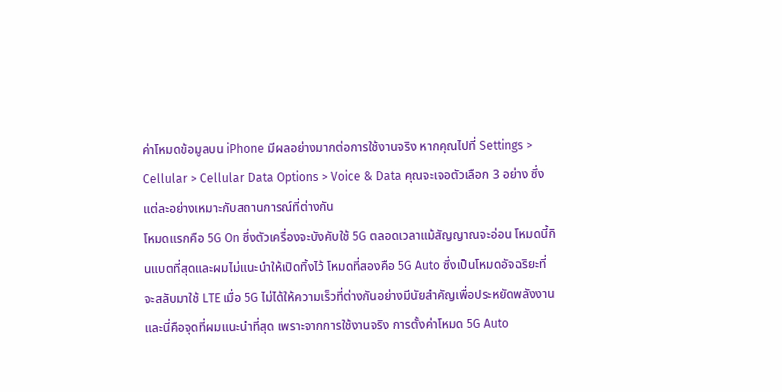ค่าโหมดข้อมูลบน iPhone มีผลอย่างมากต่อการใช้งานจริง หากคุณไปที่ Settings > Cellular > Cellular Data Options > Voice & Data คุณจะเจอตัวเลือก 3 อย่าง ซึ่งแต่ละอย่างเหมาะกับสถานการณ์ที่ต่างกัน
โหมดแรกคือ 5G On ซึ่งตัวเครื่องจะบังคับใช้ 5G ตลอดเวลาแม้สัญญาณจะอ่อน โหมดนี้กินแบตที่สุดและผมไม่แนะนำให้เปิดทิ้งไว้ โหมดที่สองคือ 5G Auto ซึ่งเป็นโหมดอัจฉริยะที่จะสลับมาใช้ LTE เมื่อ 5G ไม่ได้ให้ความเร็วที่ต่างกันอย่างมีนัยสำคัญเพื่อประหยัดพลังงาน และนี่คือจุดที่ผมแนะนำที่สุด เพราะจากการใช้งานจริง การตั้งค่าโหมด 5G Auto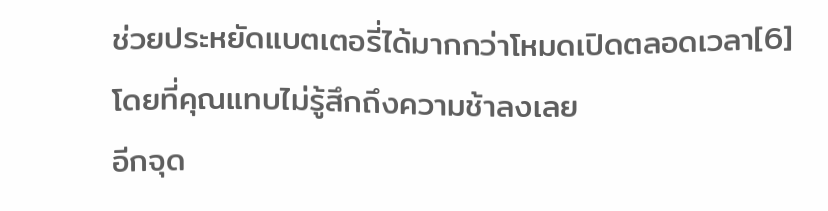ช่วยประหยัดแบตเตอรี่ได้มากกว่าโหมดเปิดตลอดเวลา[6] โดยที่คุณแทบไม่รู้สึกถึงความช้าลงเลย
อีกจุด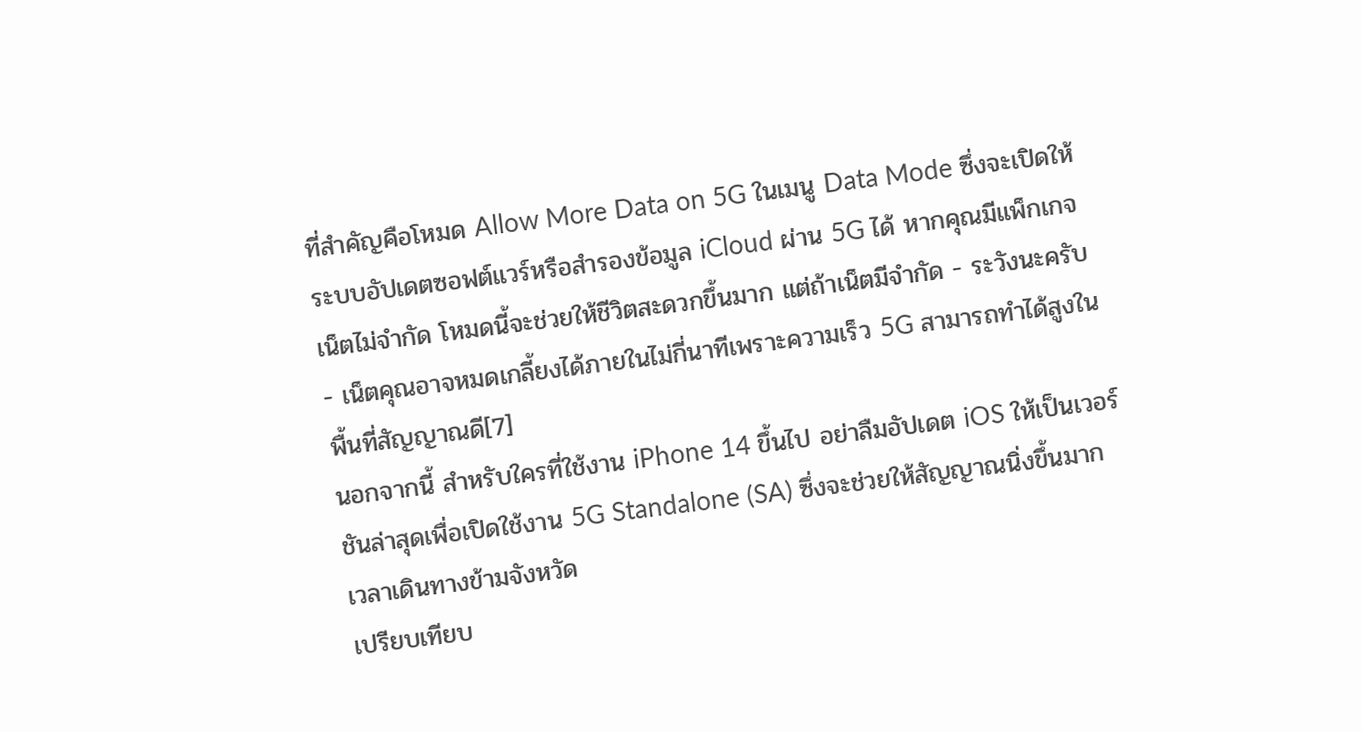ที่สำคัญคือโหมด Allow More Data on 5G ในเมนู Data Mode ซึ่งจะเปิดให้ระบบอัปเดตซอฟต์แวร์หรือสำรองข้อมูล iCloud ผ่าน 5G ได้ หากคุณมีแพ็กเกจเน็ตไม่จำกัด โหมดนี้จะช่วยให้ชีวิตสะดวกขึ้นมาก แต่ถ้าเน็ตมีจำกัด - ระวังนะครับ - เน็ตคุณอาจหมดเกลี้ยงได้ภายในไม่กี่นาทีเพราะความเร็ว 5G สามารถทำได้สูงในพื้นที่สัญญาณดี[7]
นอกจากนี้ สำหรับใครที่ใช้งาน iPhone 14 ขึ้นไป อย่าลืมอัปเดต iOS ให้เป็นเวอร์ชันล่าสุดเพื่อเปิดใช้งาน 5G Standalone (SA) ซึ่งจะช่วยให้สัญญาณนิ่งขึ้นมากเวลาเดินทางข้ามจังหวัด
เปรียบเทียบ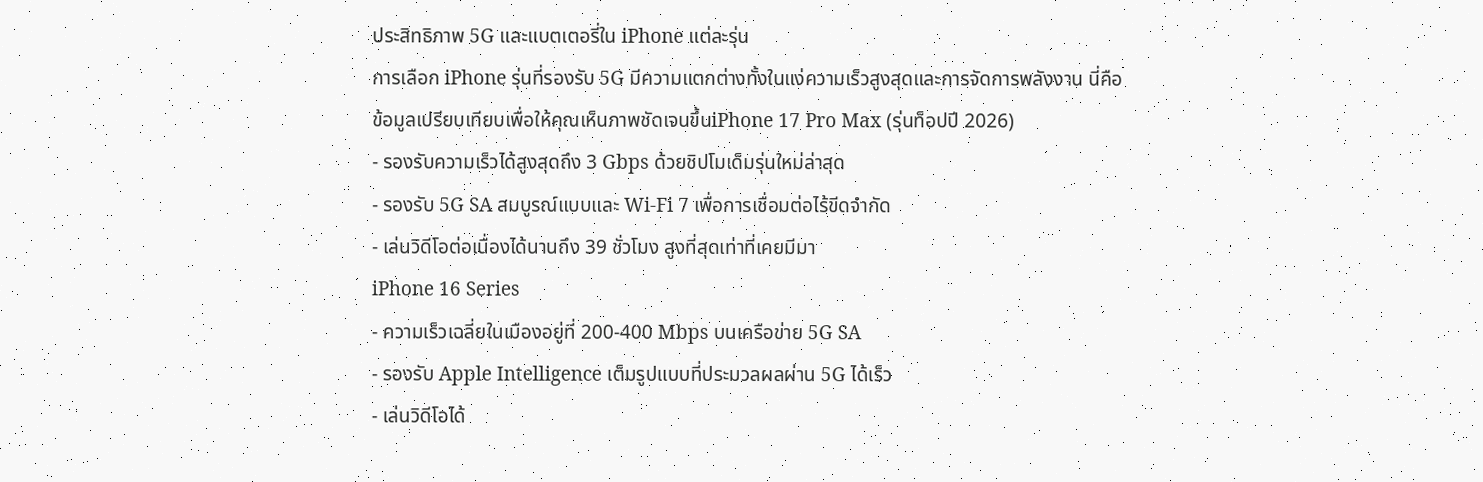ประสิทธิภาพ 5G และแบตเตอรี่ใน iPhone แต่ละรุ่น
การเลือก iPhone รุ่นที่รองรับ 5G มีความแตกต่างทั้งในแง่ความเร็วสูงสุดและการจัดการพลังงาน นี่คือข้อมูลเปรียบเทียบเพื่อให้คุณเห็นภาพชัดเจนขึ้นiPhone 17 Pro Max (รุ่นท็อปปี 2026)
- รองรับความเร็วได้สูงสุดถึง 3 Gbps ด้วยชิปโมเด็มรุ่นใหม่ล่าสุด
- รองรับ 5G SA สมบูรณ์แบบและ Wi-Fi 7 เพื่อการเชื่อมต่อไร้ขีดจำกัด
- เล่นวิดีโอต่อเนื่องได้นานถึง 39 ชั่วโมง สูงที่สุดเท่าที่เคยมีมา
iPhone 16 Series
- ความเร็วเฉลี่ยในเมืองอยู่ที่ 200-400 Mbps บนเครือข่าย 5G SA
- รองรับ Apple Intelligence เต็มรูปแบบที่ประมวลผลผ่าน 5G ได้เร็ว
- เล่นวิดีโอได้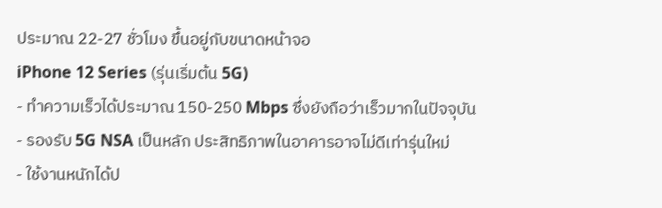ประมาณ 22-27 ชั่วโมง ขึ้นอยู่กับขนาดหน้าจอ
iPhone 12 Series (รุ่นเริ่มต้น 5G)
- ทำความเร็วได้ประมาณ 150-250 Mbps ซึ่งยังถือว่าเร็วมากในปัจจุบัน
- รองรับ 5G NSA เป็นหลัก ประสิทธิภาพในอาคารอาจไม่ดีเท่ารุ่นใหม่
- ใช้งานหนักได้ป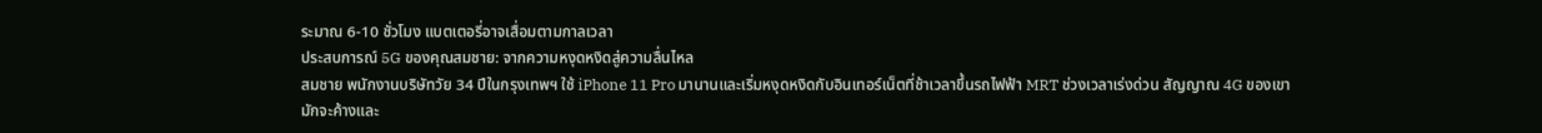ระมาณ 6-10 ชั่วโมง แบตเตอรี่อาจเสื่อมตามกาลเวลา
ประสบการณ์ 5G ของคุณสมชาย: จากความหงุดหงิดสู่ความลื่นไหล
สมชาย พนักงานบริษัทวัย 34 ปีในกรุงเทพฯ ใช้ iPhone 11 Pro มานานและเริ่มหงุดหงิดกับอินเทอร์เน็ตที่ช้าเวลาขึ้นรถไฟฟ้า MRT ช่วงเวลาเร่งด่วน สัญญาณ 4G ของเขามักจะค้างและ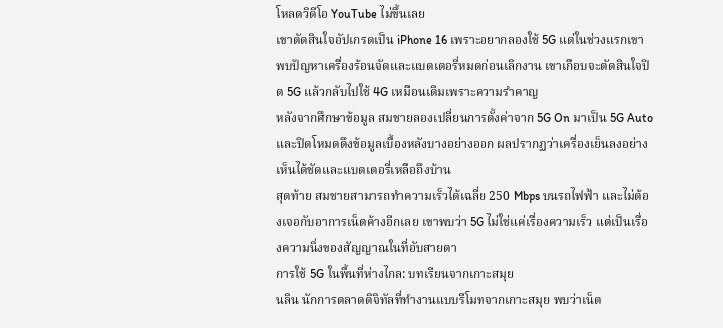โหลดวิดีโอ YouTube ไม่ขึ้นเลย
เขาตัดสินใจอัปเกรดเป็น iPhone 16 เพราะอยากลองใช้ 5G แต่ในช่วงแรกเขาพบปัญหาเครื่องร้อนจัดและแบตเตอรี่หมดก่อนเลิกงาน เขาเกือบจะตัดสินใจปิด 5G แล้วกลับไปใช้ 4G เหมือนเดิมเพราะความรำคาญ
หลังจากศึกษาข้อมูล สมชายลองเปลี่ยนการตั้งค่าจาก 5G On มาเป็น 5G Auto และปิดโหมดดึงข้อมูลเบื้องหลังบางอย่างออก ผลปรากฏว่าเครื่องเย็นลงอย่างเห็นได้ชัดและแบตเตอรี่เหลือถึงบ้าน
สุดท้าย สมชายสามารถทำความเร็วได้เฉลี่ย 250 Mbps บนรถไฟฟ้า และไม่ต้องเจอกับอาการเน็ตค้างอีกเลย เขาพบว่า 5G ไม่ใช่แค่เรื่องความเร็ว แต่เป็นเรื่องความนิ่งของสัญญาณในที่อับสายตา
การใช้ 5G ในพื้นที่ห่างไกล: บทเรียนจากเกาะสมุย
นลิน นักการตลาดดิจิทัลที่ทำงานแบบรีโมทจากเกาะสมุย พบว่าเน็ต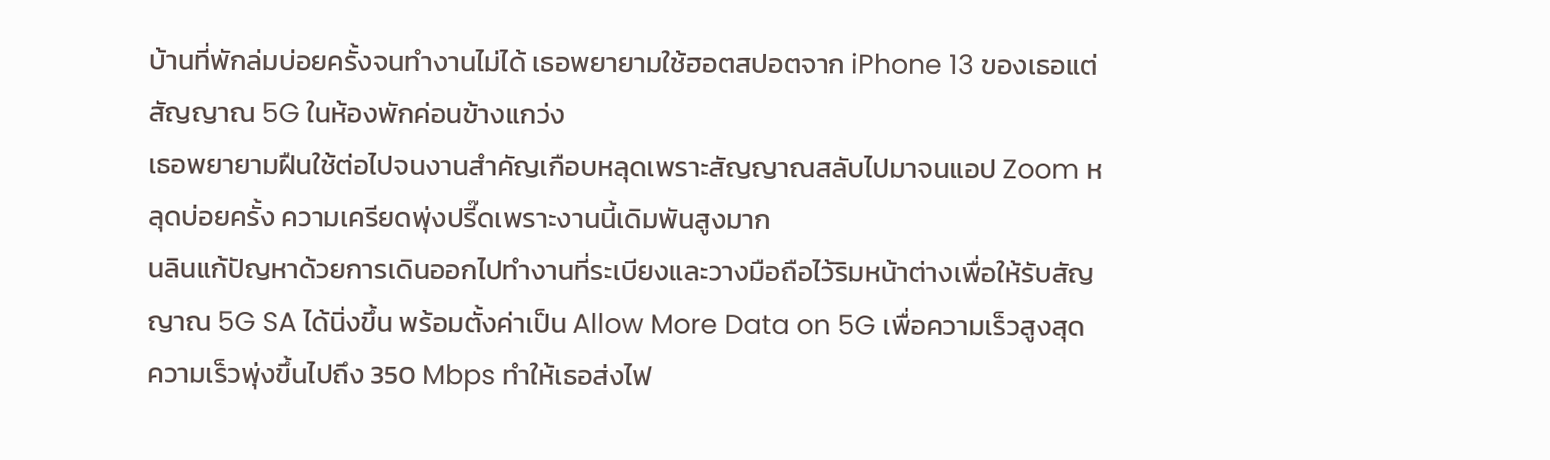บ้านที่พักล่มบ่อยครั้งจนทำงานไม่ได้ เธอพยายามใช้ฮอตสปอตจาก iPhone 13 ของเธอแต่สัญญาณ 5G ในห้องพักค่อนข้างแกว่ง
เธอพยายามฝืนใช้ต่อไปจนงานสำคัญเกือบหลุดเพราะสัญญาณสลับไปมาจนแอป Zoom หลุดบ่อยครั้ง ความเครียดพุ่งปรี๊ดเพราะงานนี้เดิมพันสูงมาก
นลินแก้ปัญหาด้วยการเดินออกไปทำงานที่ระเบียงและวางมือถือไว้ริมหน้าต่างเพื่อให้รับสัญญาณ 5G SA ได้นิ่งขึ้น พร้อมตั้งค่าเป็น Allow More Data on 5G เพื่อความเร็วสูงสุด
ความเร็วพุ่งขึ้นไปถึง 350 Mbps ทำให้เธอส่งไฟ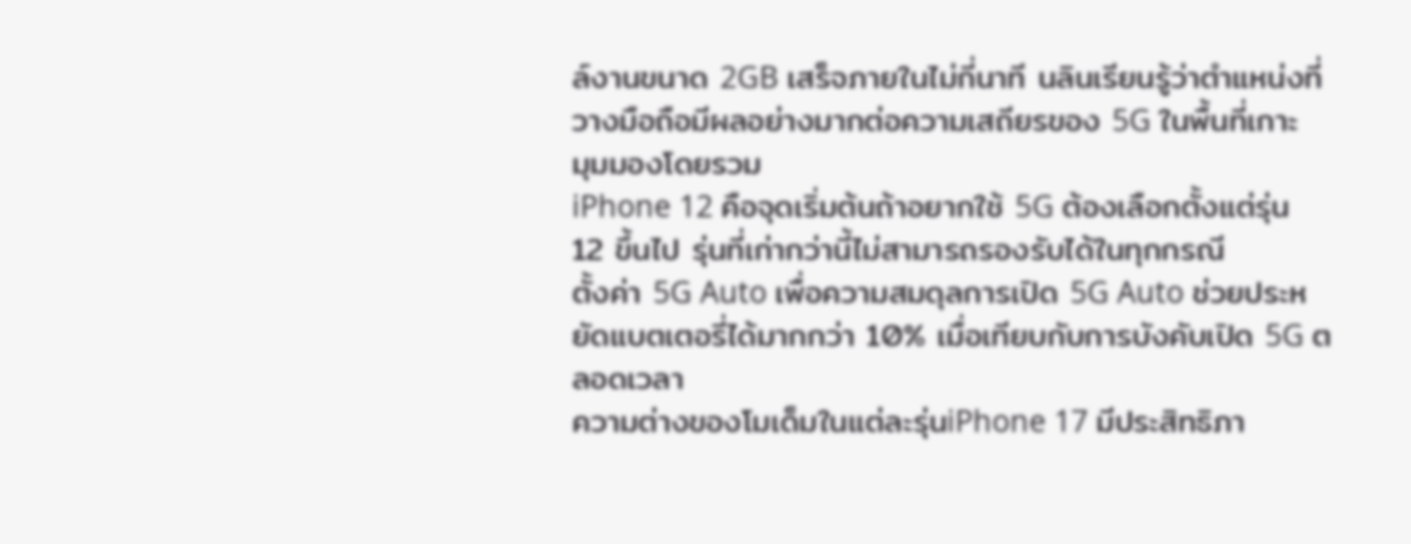ล์งานขนาด 2GB เสร็จภายในไม่กี่นาที นลินเรียนรู้ว่าตำแหน่งที่วางมือถือมีผลอย่างมากต่อความเสถียรของ 5G ในพื้นที่เกาะ
มุมมองโดยรวม
iPhone 12 คือจุดเริ่มต้นถ้าอยากใช้ 5G ต้องเลือกตั้งแต่รุ่น 12 ขึ้นไป รุ่นที่เก่ากว่านี้ไม่สามารถรองรับได้ในทุกกรณี
ตั้งค่า 5G Auto เพื่อความสมดุลการเปิด 5G Auto ช่วยประหยัดแบตเตอรี่ได้มากกว่า 10% เมื่อเทียบกับการบังคับเปิด 5G ตลอดเวลา
ความต่างของโมเด็มในแต่ละรุ่นiPhone 17 มีประสิทธิภา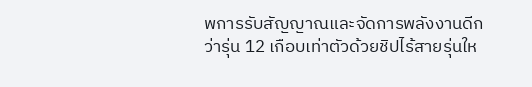พการรับสัญญาณและจัดการพลังงานดีกว่ารุ่น 12 เกือบเท่าตัวด้วยชิปไร้สายรุ่นให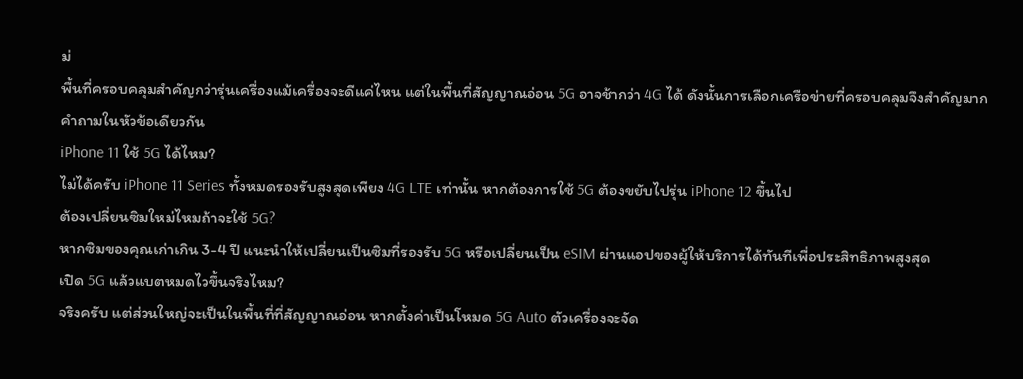ม่
พื้นที่ครอบคลุมสำคัญกว่ารุ่นเครื่องแม้เครื่องจะดีแค่ไหน แต่ในพื้นที่สัญญาณอ่อน 5G อาจช้ากว่า 4G ได้ ดังนั้นการเลือกเครือข่ายที่ครอบคลุมจึงสำคัญมาก
คำถามในหัวข้อเดียวกัน
iPhone 11 ใช้ 5G ได้ไหม?
ไม่ได้ครับ iPhone 11 Series ทั้งหมดรองรับสูงสุดเพียง 4G LTE เท่านั้น หากต้องการใช้ 5G ต้องขยับไปรุ่น iPhone 12 ขึ้นไป
ต้องเปลี่ยนซิมใหม่ไหมถ้าจะใช้ 5G?
หากซิมของคุณเก่าเกิน 3-4 ปี แนะนำให้เปลี่ยนเป็นซิมที่รองรับ 5G หรือเปลี่ยนเป็น eSIM ผ่านแอปของผู้ให้บริการได้ทันทีเพื่อประสิทธิภาพสูงสุด
เปิด 5G แล้วแบตหมดไวขึ้นจริงไหม?
จริงครับ แต่ส่วนใหญ่จะเป็นในพื้นที่ที่สัญญาณอ่อน หากตั้งค่าเป็นโหมด 5G Auto ตัวเครื่องจะจัด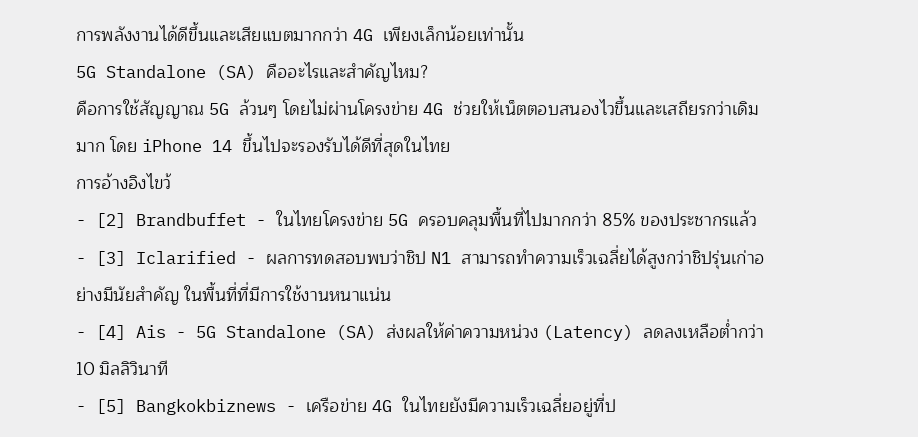การพลังงานได้ดีขึ้นและเสียแบตมากกว่า 4G เพียงเล็กน้อยเท่านั้น
5G Standalone (SA) คืออะไรและสำคัญไหม?
คือการใช้สัญญาณ 5G ล้วนๆ โดยไม่ผ่านโครงข่าย 4G ช่วยให้เน็ตตอบสนองไวขึ้นและเสถียรกว่าเดิมมาก โดย iPhone 14 ขึ้นไปจะรองรับได้ดีที่สุดในไทย
การอ้างอิงไขว้
- [2] Brandbuffet - ในไทยโครงข่าย 5G ครอบคลุมพื้นที่ไปมากกว่า 85% ของประชากรแล้ว
- [3] Iclarified - ผลการทดสอบพบว่าชิป N1 สามารถทำความเร็วเฉลี่ยได้สูงกว่าชิปรุ่นเก่าอย่างมีนัยสำคัญ ในพื้นที่ที่มีการใช้งานหนาแน่น
- [4] Ais - 5G Standalone (SA) ส่งผลให้ค่าความหน่วง (Latency) ลดลงเหลือต่ำกว่า 10 มิลลิวินาที
- [5] Bangkokbiznews - เครือข่าย 4G ในไทยยังมีความเร็วเฉลี่ยอยู่ที่ป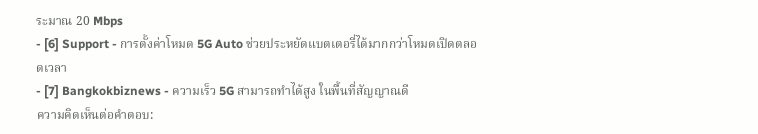ระมาณ 20 Mbps
- [6] Support - การตั้งค่าโหมด 5G Auto ช่วยประหยัดแบตเตอรี่ได้มากกว่าโหมดเปิดตลอดเวลา
- [7] Bangkokbiznews - ความเร็ว 5G สามารถทำได้สูง ในพื้นที่สัญญาณดี
ความคิดเห็นต่อคำตอบ: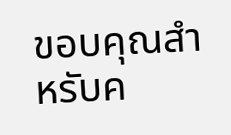ขอบคุณสำหรับค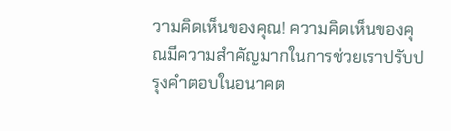วามคิดเห็นของคุณ! ความคิดเห็นของคุณมีความสำคัญมากในการช่วยเราปรับปรุงคำตอบในอนาคต